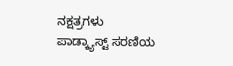ನಕ್ಷತ್ರಗಳು ಪಾಡ್ಕ್ಯಾಸ್ಟ್ ಸರಣಿಯ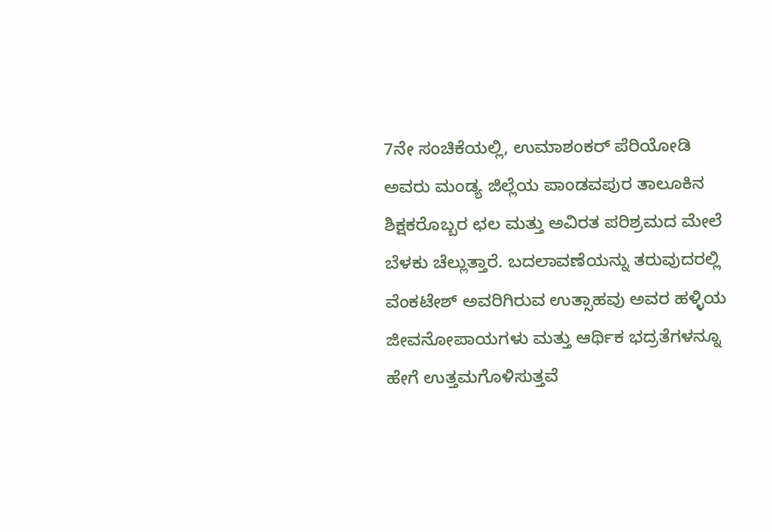7ನೇ ಸಂಚಿಕೆಯಲ್ಲಿ, ಉಮಾಶಂಕರ್ ಪೆರಿಯೋಡಿ ಅವರು ಮಂಡ್ಯ ಜಿಲ್ಲೆಯ ಪಾಂಡವಪುರ ತಾಲೂಕಿನ ಶಿಕ್ಷಕರೊಬ್ಬರ ಛಲ ಮತ್ತು ಅವಿರತ ಪರಿಶ್ರಮದ ಮೇಲೆ ಬೆಳಕು ಚೆಲ್ಲುತ್ತಾರೆ. ಬದಲಾವಣೆಯನ್ನು ತರುವುದರಲ್ಲಿ ವೆಂಕಟೇಶ್ ಅವರಿಗಿರುವ ಉತ್ಸಾಹವು ಅವರ ಹಳ್ಳಿಯ ಜೀವನೋಪಾಯಗಳು ಮತ್ತು ಆರ್ಥಿಕ ಭದ್ರತೆಗಳನ್ನೂ ಹೇಗೆ ಉತ್ತಮಗೊಳಿಸುತ್ತವೆ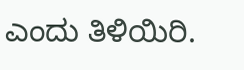ಎಂದು ತಿಳಿಯಿರಿ.